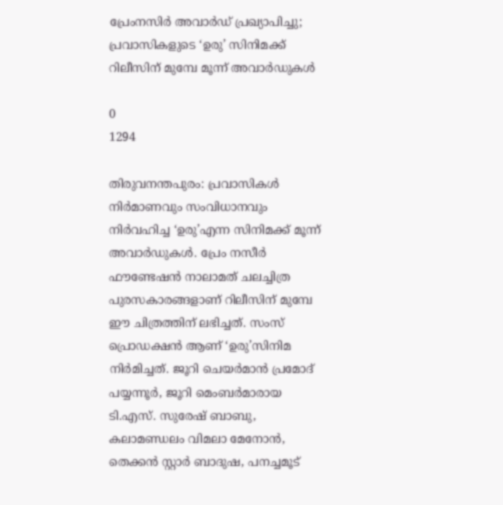പ്രേംനസിർ അവാർഡ് പ്രഖ്യാപിച്ചു; പ്രവാസികളുടെ ‘ഉരു’ സിനിമക്ക് റിലീസിന് മുമ്പേ മൂന്ന് അവാർഡുകൾ

0
1294

തിരുവനന്തപുരം: പ്രവാസികൾ നിർമാണവും സംവിധാനവും നിർവഹിച്ച ‘ഉരു’എന്ന സിനിമക്ക് മൂന്ന് അവാർഡുകൾ. പ്രേം നസീർ ഫൗണ്ടേഷൻ നാലാമത് ചലച്ചിത്ര പുരസകാരങ്ങളാണ് റിലീസിന് മുമ്പേ ഈ ചിത്രത്തിന് ലഭിച്ചത്. സംസ്‌ പ്രൊഡക്ഷൻ ആണ് ‘ഉരു’സിനിമ നിർമിച്ചത്. ജൂറി ചെയർമാൻ പ്രമോദ് പയ്യന്നൂർ, ജൂറി മെംബർമാരായ ടി.എസ്. സുരേഷ് ബാബു, കലാമണ്ഡലം വിമലാ മേനോൻ, തെക്കൻ സ്റ്റാർ ബാദുഷ, പനച്ചമൂട്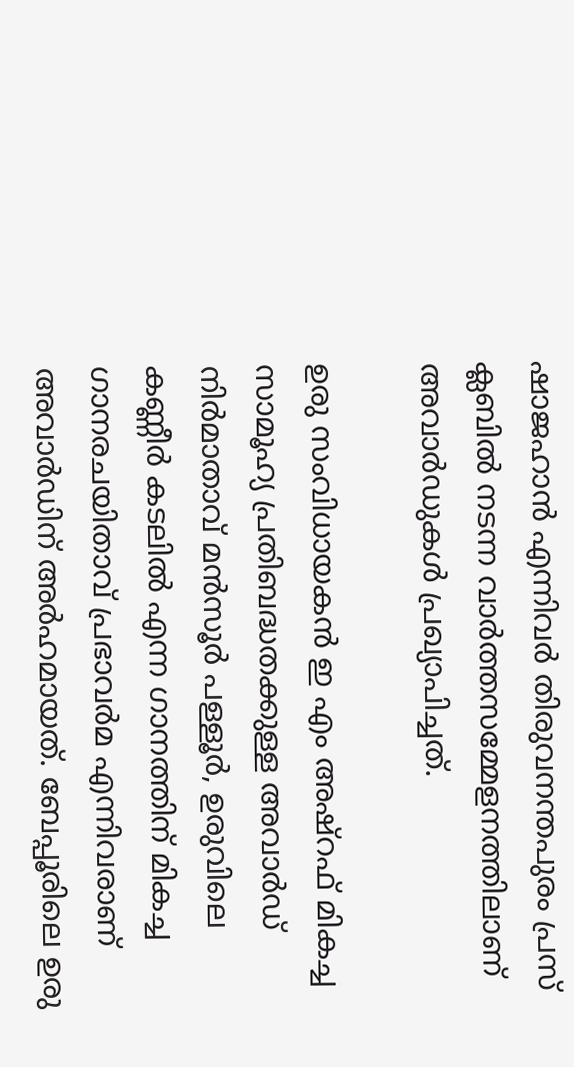ഷാജഹാൻ എന്നിവർ തിരുവനന്തപുരം പ്രസ് ക്ലബിൽ നടന്ന വാർത്തസമ്മേളനത്തിലാണ് അവാർഡുകൾ പ്രഖ്യാപിച്ചത്.

ഉരു സംവിധായകൻ ഇ എം അഷ്‌റഫ് മികച്ച സാമൂഹ്യ പ്രതിബദ്ധതക്കുള്ള അവാർഡ് നിർമാതാവ് മൻസൂർ പള്ളൂർ, ഉരുവിലെ കണ്ണീർ കടലിൽ എന്ന ഗാനത്തിന് മികച്ച ഗാനരചയിതാവ് പ്രഭാവർമ എന്നിവരാണ് അവാർഡിന് അർഹമായത്. ബേപ്പൂരിലെ ഉരു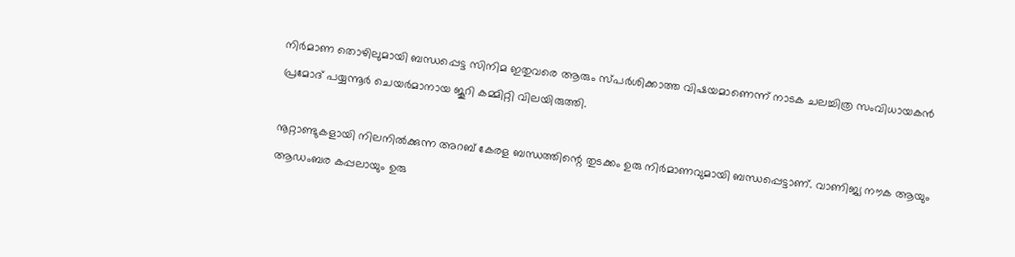നിർമാണ തൊഴിലുമായി ബന്ധപ്പെട്ട സിനിമ ഇതുവരെ ആരും സ്പർശിക്കാത്ത വിഷയമാണെന്ന് നാടക ചലച്ചിത്ര സംവിധായകൻ പ്രമോദ് പയ്യന്നൂർ ചെയർമാനായ ജൂറി കമ്മിറ്റി വിലയിരുത്തി.

നൂറ്റാണ്ടുകളായി നിലനിൽക്കുന്ന അറബ് കേരള ബന്ധത്തിന്റെ തുടക്കം ഉരു നിർമാണവുമായി ബന്ധപ്പെട്ടാണ്. വാണിജ്യ നൗക ആയും ആഡംബര കപ്പലായും ഉരു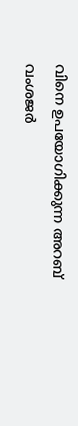വിനെ ഉപയോഗിക്കുന്ന അറബ് വംശജർ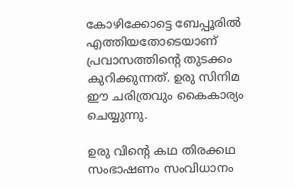കോഴിക്കോട്ടെ ബേപ്പൂരിൽ എത്തിയതോടെയാണ് പ്രവാസത്തിന്റെ തുടക്കം കുറിക്കുന്നത്. ഉരു സിനിമ ഈ ചരിത്രവും കൈകാര്യം ചെയ്യുന്നു.

ഉരു വിന്റെ കഥ തിരക്കഥ സംഭാഷണം സംവിധാനം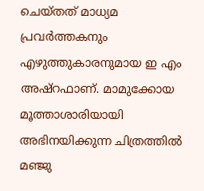ചെയ്തത് മാധ്യമ പ്രവർത്തകനും എഴുത്തുകാരനുമായ ഇ എം അഷ്റഫാണ്. മാമുക്കോയ മൂത്താശാരിയായി അഭിനയിക്കുന്ന ചിത്രത്തിൽ മഞ്ജു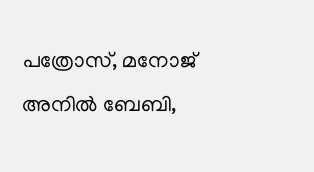പത്രോസ്, മനോജ് അനിൽ ബേബി,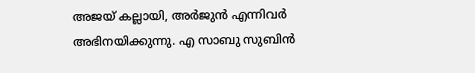അജയ് കല്ലായി, അർജുൻ എന്നിവർ അഭിനയിക്കുന്നു. എ സാബു സുബിൻ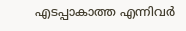എടപ്പാകാത്ത എന്നിവർ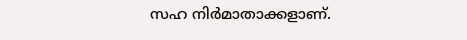സഹ നിർമാതാക്കളാണ്.